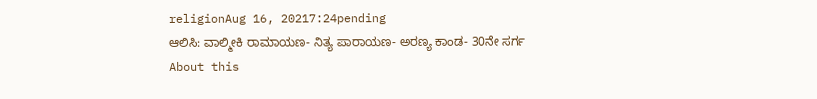religionAug 16, 20217:24pending
ಆಲಿಸಿ: ವಾಲ್ಮೀಕಿ ರಾಮಾಯಣ- ನಿತ್ಯ ಪಾರಾಯಣ- ಅರಣ್ಯ ಕಾಂಡ- 30ನೇ ಸರ್ಗ
About this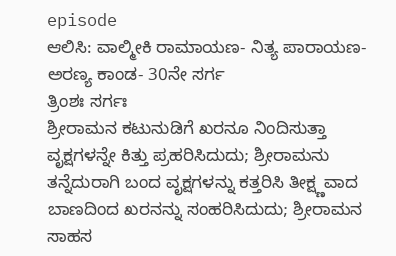episode
ಆಲಿಸಿ: ವಾಲ್ಮೀಕಿ ರಾಮಾಯಣ- ನಿತ್ಯ ಪಾರಾಯಣ- ಅರಣ್ಯ ಕಾಂಡ- 30ನೇ ಸರ್ಗ
ತ್ರಿಂಶಃ ಸರ್ಗಃ
ಶ್ರೀರಾಮನ ಕಟುನುಡಿಗೆ ಖರನೂ ನಿಂದಿಸುತ್ತಾ ವೃಕ್ಷಗಳನ್ನೇ ಕಿತ್ತು ಪ್ರಹರಿಸಿದುದು; ಶ್ರೀರಾಮನು ತನ್ನೆದುರಾಗಿ ಬಂದ ವೃಕ್ಷಗಳನ್ನು ಕತ್ತರಿಸಿ ತೀಕ್ಷ್ಣವಾದ ಬಾಣದಿಂದ ಖರನನ್ನು ಸಂಹರಿಸಿದುದು; ಶ್ರೀರಾಮನ ಸಾಹಸ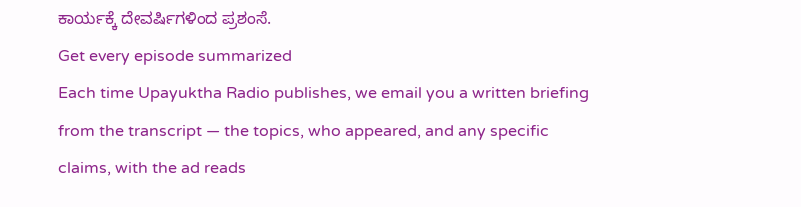ಕಾರ್ಯಕ್ಕೆ ದೇವರ್ಷಿಗಳಿಂದ ಪ್ರಶಂಸೆ.
Get every episode summarized
Each time Upayuktha Radio publishes, we email you a written briefing from the transcript — the topics, who appeared, and any specific claims, with the ad reads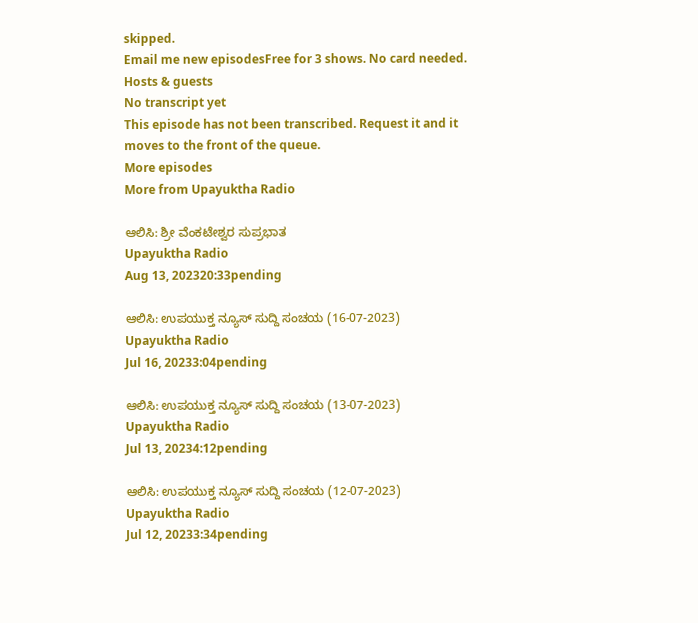skipped.
Email me new episodesFree for 3 shows. No card needed.
Hosts & guests
No transcript yet
This episode has not been transcribed. Request it and it moves to the front of the queue.
More episodes
More from Upayuktha Radio

ಆಲಿಸಿ: ಶ್ರೀ ವೆಂಕಟೇಶ್ವರ ಸುಪ್ರಭಾತ
Upayuktha Radio
Aug 13, 202320:33pending

ಆಲಿಸಿ: ಉಪಯುಕ್ತ ನ್ಯೂಸ್ ಸುದ್ದಿ ಸಂಚಯ (16-07-2023)
Upayuktha Radio
Jul 16, 20233:04pending

ಆಲಿಸಿ: ಉಪಯುಕ್ತ ನ್ಯೂಸ್ ಸುದ್ದಿ ಸಂಚಯ (13-07-2023)
Upayuktha Radio
Jul 13, 20234:12pending

ಆಲಿಸಿ: ಉಪಯುಕ್ತ ನ್ಯೂಸ್ ಸುದ್ದಿ ಸಂಚಯ (12-07-2023)
Upayuktha Radio
Jul 12, 20233:34pending